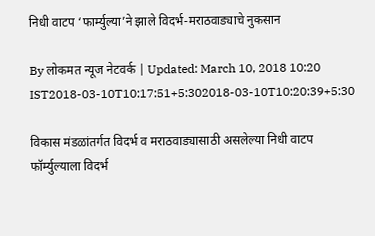निधी वाटप ‘फार्म्युल्या’ने झाले विदर्भ-मराठवाड्याचे नुकसान

By लोकमत न्यूज नेटवर्क | Updated: March 10, 2018 10:20 IST2018-03-10T10:17:51+5:302018-03-10T10:20:39+5:30

विकास मंडळांतर्गत विदर्भ व मराठवाड्यासाठी असलेल्या निधी वाटप फॉर्म्युल्याला विदर्भ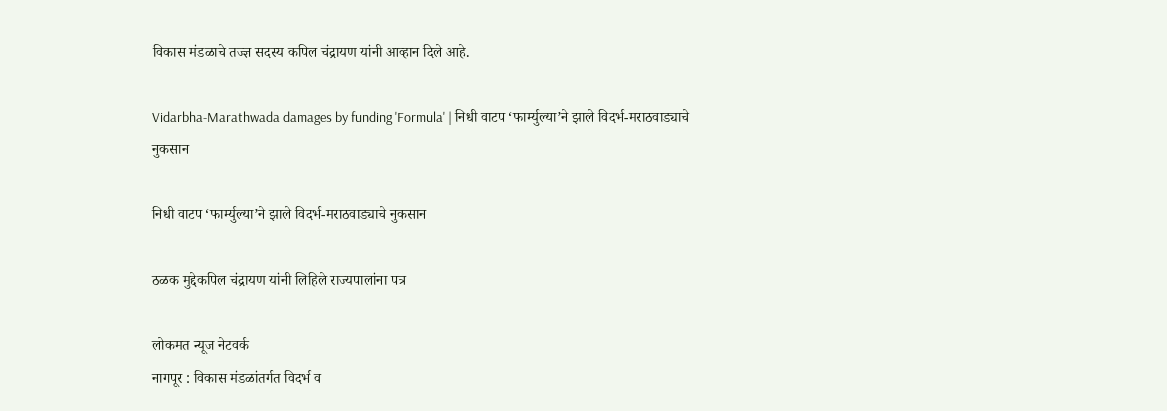विकास मंडळाचे तज्ज्ञ सदस्य कपिल चंद्रायण यांनी आव्हान दिले आहे.

Vidarbha-Marathwada damages by funding 'Formula' | निधी वाटप ‘फार्म्युल्या’ने झाले विदर्भ-मराठवाड्याचे नुकसान

निधी वाटप ‘फार्म्युल्या’ने झाले विदर्भ-मराठवाड्याचे नुकसान

ठळक मुद्देकपिल चंद्रायण यांनी लिहिले राज्यपालांना पत्र

लोकमत न्यूज नेटवर्क
नागपूर : विकास मंडळांतर्गत विदर्भ व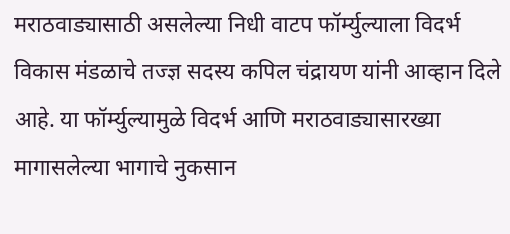मराठवाड्यासाठी असलेल्या निधी वाटप फॉर्म्युल्याला विदर्भ विकास मंडळाचे तज्ज्ञ सदस्य कपिल चंद्रायण यांनी आव्हान दिले आहे. या फॉर्म्युल्यामुळे विदर्भ आणि मराठवाड्यासारख्या मागासलेल्या भागाचे नुकसान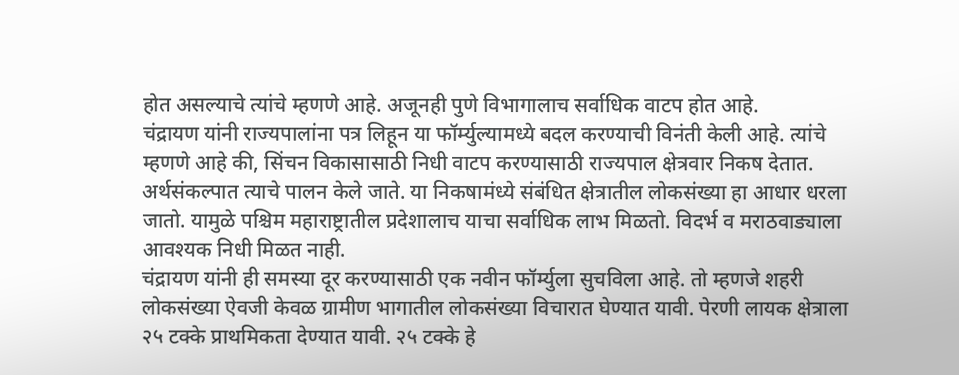होत असल्याचे त्यांचे म्हणणे आहे. अजूनही पुणे विभागालाच सर्वाधिक वाटप होत आहे.
चंद्रायण यांनी राज्यपालांना पत्र लिहून या फॉर्म्युल्यामध्ये बदल करण्याची विनंती केली आहे. त्यांचे म्हणणे आहे की, सिंचन विकासासाठी निधी वाटप करण्यासाठी राज्यपाल क्षेत्रवार निकष देतात. अर्थसंकल्पात त्याचे पालन केले जाते. या निकषामंध्ये संबंधित क्षेत्रातील लोकसंख्या हा आधार धरला जातो. यामुळे पश्चिम महाराष्ट्रातील प्रदेशालाच याचा सर्वाधिक लाभ मिळतो. विदर्भ व मराठवाड्याला आवश्यक निधी मिळत नाही.
चंद्रायण यांनी ही समस्या दूर करण्यासाठी एक नवीन फॉर्म्युला सुचविला आहे. तो म्हणजे शहरी लोकसंख्या ऐवजी केवळ ग्रामीण भागातील लोकसंख्या विचारात घेण्यात यावी. पेरणी लायक क्षेत्राला २५ टक्के प्राथमिकता देण्यात यावी. २५ टक्के हे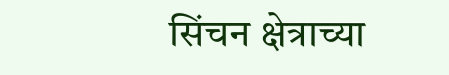सिंचन क्षेत्राच्या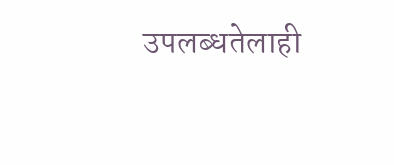उपलब्धतेलाही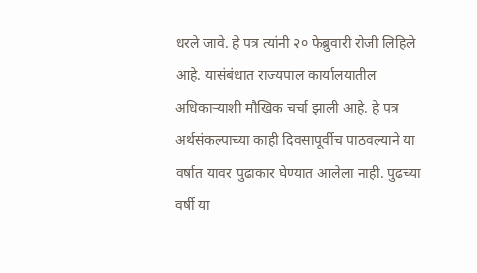धरले जावे. हे पत्र त्यांनी २० फेब्रुवारी रोजी लिहिले आहे. यासंबंधात राज्यपाल कार्यालयातील अधिकाऱ्याशी मौखिक चर्चा झाली आहे. हे पत्र अर्थसंकल्पाच्या काही दिवसापूर्वीच पाठवल्याने या वर्षात यावर पुढाकार घेण्यात आलेला नाही. पुढच्या वर्षी या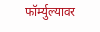फॉर्म्युल्यावर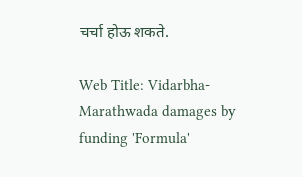चर्चा होऊ शकते.

Web Title: Vidarbha-Marathwada damages by funding 'Formula'